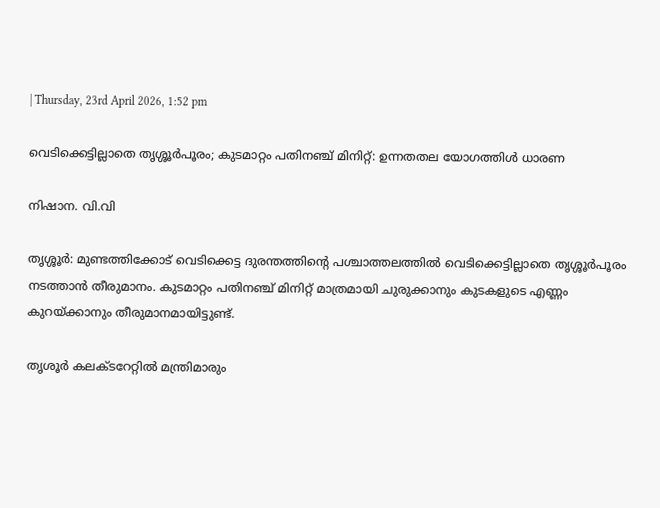| Thursday, 23rd April 2026, 1:52 pm

വെടിക്കെട്ടില്ലാതെ തൃശ്ശൂര്‍പൂരം; കുടമാറ്റം പതിനഞ്ച് മിനിറ്റ്: ഉന്നതതല യോഗത്തിള്‍ ധാരണ

നിഷാന. വി.വി

തൃശ്ശൂര്‍: മുണ്ടത്തിക്കോട് വെടിക്കെട്ട ദുരന്തത്തിന്റെ പശ്ചാത്തലത്തില്‍ വെടിക്കെട്ടില്ലാതെ തൃശ്ശൂര്‍പൂരം നടത്താന്‍ തീരുമാനം. കുടമാറ്റം പതിനഞ്ച് മിനിറ്റ് മാത്രമായി ചുരുക്കാനും കുടകളുടെ എണ്ണം കുറയ്ക്കാനും തീരുമാനമായിട്ടുണ്ട്.

തൃശൂര്‍ കലക്ടറേറ്റില്‍ മന്ത്രിമാരും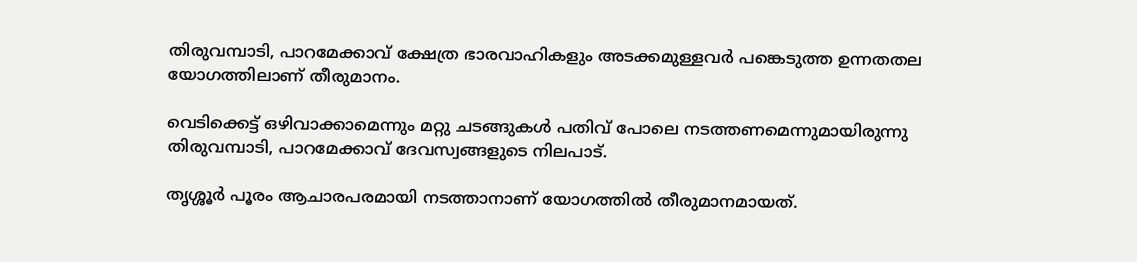തിരുവമ്പാടി, പാറമേക്കാവ് ക്ഷേത്ര ഭാരവാഹികളും അടക്കമുള്ളവര്‍ പങ്കെടുത്ത ഉന്നതതല യോഗത്തിലാണ് തീരുമാനം.

വെടിക്കെട്ട് ഒഴിവാക്കാമെന്നും മറ്റു ചടങ്ങുകള്‍ പതിവ് പോലെ നടത്തണമെന്നുമായിരുന്നു തിരുവമ്പാടി, പാറമേക്കാവ് ദേവസ്വങ്ങളുടെ നിലപാട്.

തൃശ്ശൂര്‍ പൂരം ആചാരപരമായി നടത്താനാണ് യോഗത്തില്‍ തീരുമാനമായത്.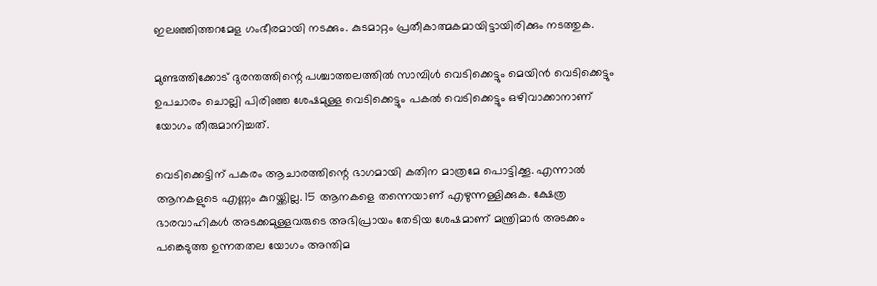ഇലഞ്ഞിത്തറമേള ഗംഭീരമായി നടക്കും. കുടമാറ്റം പ്രതീകാത്മകമായിട്ടായിരിക്കും നടത്തുക.

മുണ്ടത്തിക്കോട് ദുരന്തത്തിന്റെ പശ്ചാത്തലത്തില്‍ സാമ്പിള്‍ വെടിക്കെട്ടും മെയിന്‍ വെടിക്കെട്ടും ഉപചാരം ചൊല്ലി പിരിഞ്ഞ ശേഷമുള്ള വെടിക്കെട്ടും പകല്‍ വെടിക്കെട്ടും ഒഴിവാക്കാനാണ് യോഗം തീരുമാനിച്ചത്.

വെടിക്കെട്ടിന് പകരം ആചാരത്തിന്റെ ഭാഗമായി കതിന മാത്രമേ പൊട്ടിക്കൂ. എന്നാല്‍ ആനകളുടെ എണ്ണം കുറയ്ക്കില്ല. 15 ആനകളെ തന്നെയാണ് എഴുന്നള്ളിക്കുക. ക്ഷേത്ര ഭാരവാഹികള്‍ അടക്കമുള്ളവരുടെ അഭിപ്രായം തേടിയ ശേഷമാണ് മന്ത്രിമാര്‍ അടക്കം പങ്കെടുത്ത ഉന്നതതല യോഗം അന്തിമ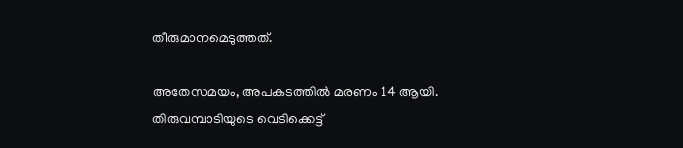തീരുമാനമെടുത്തത്.

അതേസമയം, അപകടത്തില്‍ മരണം 14 ആയി. തിരുവമ്പാടിയുടെ വെടിക്കെട്ട്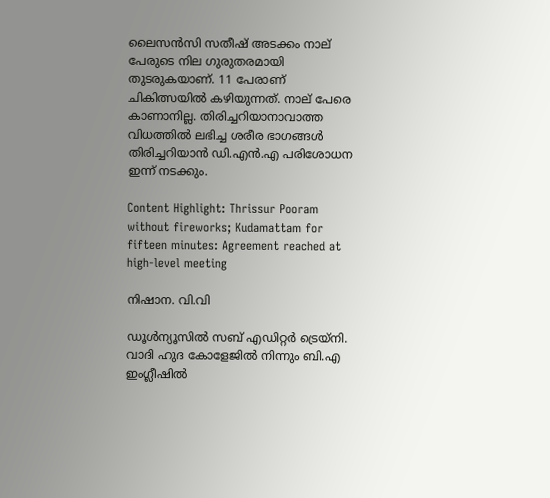ലൈസന്‍സി സതീഷ് അടക്കം നാല് പേരുടെ നില ഗുരുതരമായി തുടരുകയാണ്. 11 പേരാണ് ചികിത്സയില്‍ കഴിയുന്നത്. നാല് പേരെ കാണാനില്ല. തിരിച്ചറിയാനാവാത്ത വിധത്തില്‍ ലഭിച്ച ശരീര ഭാഗങ്ങള്‍ തിരിച്ചറിയാന്‍ ഡി.എന്‍.എ പരിശോധന ഇന്ന് നടക്കും.

Content Highlight: Thrissur Pooram without fireworks; Kudamattam for fifteen minutes: Agreement reached at high-level meeting

നിഷാന. വി.വി

ഡൂള്‍ന്യൂസില്‍ സബ് എഡിറ്റര്‍ ട്രെയ്‌നി. വാദി ഹുദ കോളേജില്‍ നിന്നും ബി.എ ഇംഗ്ലീഷില്‍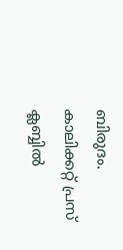ബിരുദം. കാലിക്കറ്റ് പ്രസ് ക്ലബ്ബില്‍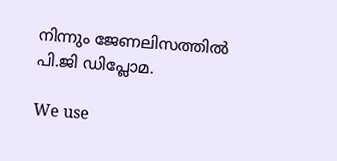നിന്നും ജേണലിസത്തില്‍ പി.ജി ഡിപ്ലോമ.

We use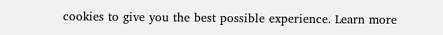cookies to give you the best possible experience. Learn more